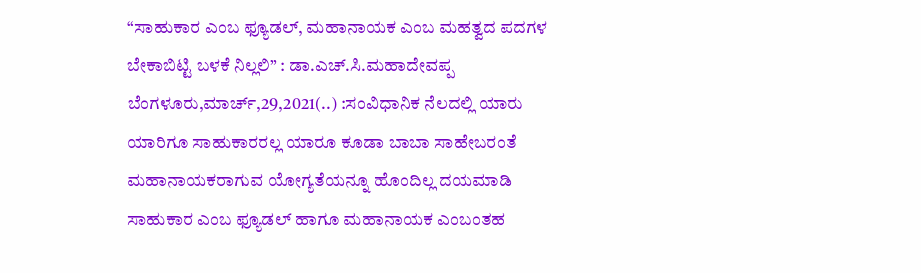“ಸಾಹುಕಾರ ಎಂಬ ಫ್ಯೂಡಲ್, ಮಹಾನಾಯಕ ಎಂಬ ಮಹತ್ವದ ಪದಗಳ ಬೇಕಾಬಿಟ್ಟಿ ಬಳಕೆ ನಿಲ್ಲಲಿ” : ಡಾ.ಎಚ್.ಸಿ.ಮಹಾದೇವಪ್ಪ ಬೆಂಗಳೂರು,ಮಾರ್ಚ್,29,2021(..) :ಸಂವಿಧಾನಿಕ ನೆಲದಲ್ಲಿ ಯಾರು ಯಾರಿಗೂ ಸಾಹುಕಾರರಲ್ಲ ಯಾರೂ ಕೂಡಾ ಬಾಬಾ ಸಾಹೇಬರಂತೆ ಮಹಾನಾಯಕರಾಗುವ ಯೋಗ್ಯತೆಯನ್ನೂ ಹೊಂದಿಲ್ಲ ದಯಮಾಡಿ ಸಾಹುಕಾರ ಎಂಬ ಫ್ಯೂಡಲ್ ಹಾಗೂ ಮಹಾನಾಯಕ ಎಂಬಂತಹ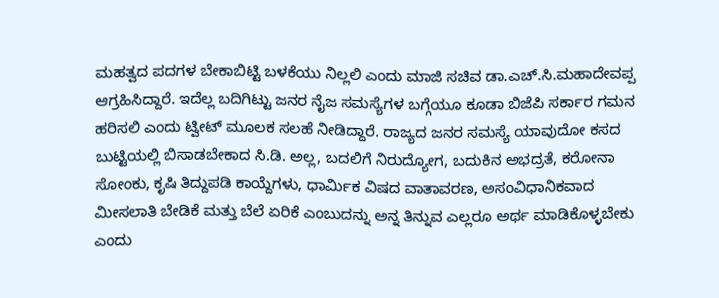ಮಹತ್ವದ ಪದಗಳ ಬೇಕಾಬಿಟ್ಟಿ ಬಳಕೆಯು ನಿಲ್ಲಲಿ ಎಂದು ಮಾಜಿ ಸಚಿವ ಡಾ.ಎಚ್.ಸಿ.ಮಹಾದೇವಪ್ಪ ಆಗ್ರಹಿಸಿದ್ದಾರೆ. ಇದೆಲ್ಲ ಬದಿಗಿಟ್ಟು ಜನರ ನೈಜ ಸಮಸ್ಯೆಗಳ ಬಗ್ಗೆಯೂ ಕೂಡಾ ಬಿಜೆಪಿ ಸರ್ಕಾರ ಗಮನ ಹರಿಸಲಿ ಎಂದು ಟ್ವೀಟ್ ಮೂಲಕ ಸಲಹೆ ನೀಡಿದ್ದಾರೆ. ರಾಜ್ಯದ ಜನರ ಸಮಸ್ಯೆ ಯಾವುದೋ ಕಸದ ಬುಟ್ಟಿಯಲ್ಲಿ ಬಿಸಾಡಬೇಕಾದ ಸಿ.ಡಿ. ಅಲ್ಲ, ಬದಲಿಗೆ ನಿರುದ್ಯೋಗ, ಬದುಕಿನ ಅಭದ್ರತೆ, ಕರೋನಾ ಸೋಂಕು, ಕೃಷಿ ತಿದ್ದುಪಡಿ ಕಾಯ್ದೆಗಳು, ಧಾರ್ಮಿಕ ವಿಷದ ವಾತಾವರಣ, ಅಸಂವಿಧಾನಿಕವಾದ ಮೀಸಲಾತಿ ಬೇಡಿಕೆ ಮತ್ತು ಬೆಲೆ ಏರಿಕೆ ಎಂಬುದನ್ನು ಅನ್ನ ತಿನ್ನುವ ಎಲ್ಲರೂ ಅರ್ಥ ಮಾಡಿಕೊಳ್ಳಬೇಕು ಎಂದು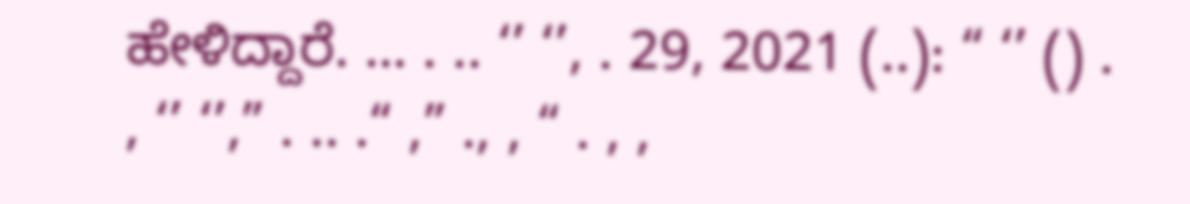ಹೇಳಿದ್ದಾರೆ. … . .. ‘’ ‘’, . 29, 2021 (..): “ ‘’ () . , ‘’ ‘’,” . .. .“ ,” ., , “ . , ,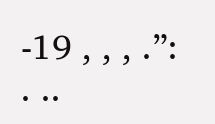-19 , , , .”: . ..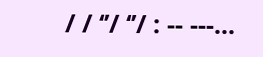/ / ‘’/ ‘’/ : -- ---...